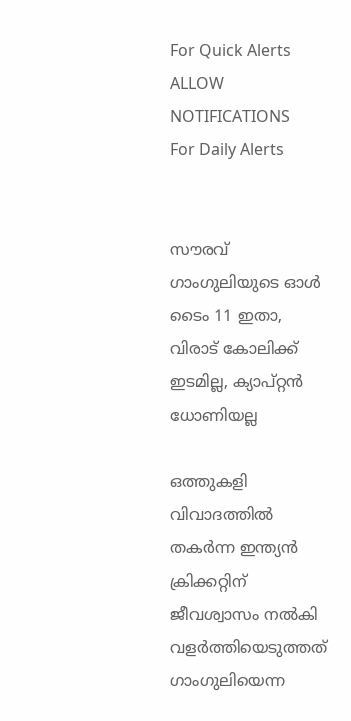For Quick Alerts
ALLOW NOTIFICATIONS
For Daily Alerts


സൗരവ് ഗാംഗുലിയുടെ ഓള്‍ ടൈം 11 ഇതാ, വിരാട് കോലിക്ക് ഇടമില്ല, ക്യാപ്റ്റന്‍ ധോണിയല്ല

ഒത്തുകളി വിവാദത്തില്‍ തകര്‍ന്ന ഇന്ത്യന്‍ ക്രിക്കറ്റിന് ജീവശ്വാസം നല്‍കി വളര്‍ത്തിയെടുത്തത് ഗാംഗുലിയെന്ന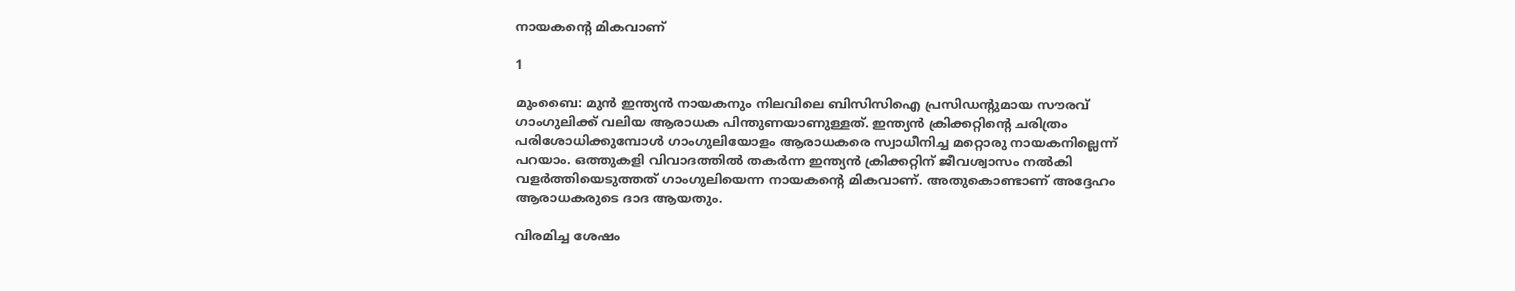നായകന്റെ മികവാണ്

1

മുംബൈ: മുന്‍ ഇന്ത്യന്‍ നായകനും നിലവിലെ ബിസിസിഐ പ്രസിഡന്റുമായ സൗരവ് ഗാംഗുലിക്ക് വലിയ ആരാധക പിന്തുണയാണുള്ളത്. ഇന്ത്യന്‍ ക്രിക്കറ്റിന്റെ ചരിത്രം പരിശോധിക്കുമ്പോള്‍ ഗാംഗുലിയോളം ആരാധകരെ സ്വാധീനിച്ച മറ്റൊരു നായകനില്ലെന്ന് പറയാം. ഒത്തുകളി വിവാദത്തില്‍ തകര്‍ന്ന ഇന്ത്യന്‍ ക്രിക്കറ്റിന് ജീവശ്വാസം നല്‍കി വളര്‍ത്തിയെടുത്തത് ഗാംഗുലിയെന്ന നായകന്റെ മികവാണ്. അതുകൊണ്ടാണ് അദ്ദേഹം ആരാധകരുടെ ദാദ ആയതും.

വിരമിച്ച ശേഷം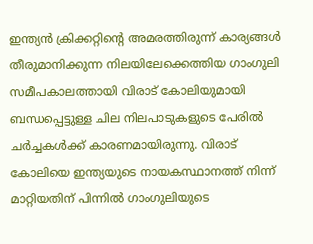ഇന്ത്യന്‍ ക്രിക്കറ്റിന്റെ അമരത്തിരുന്ന് കാര്യങ്ങള്‍ തീരുമാനിക്കുന്ന നിലയിലേക്കെത്തിയ ഗാംഗുലി സമീപകാലത്തായി വിരാട് കോലിയുമായി ബന്ധപ്പെട്ടുള്ള ചില നിലപാടുകളുടെ പേരില്‍ ചര്‍ച്ചകള്‍ക്ക് കാരണമായിരുന്നു. വിരാട് കോലിയെ ഇന്ത്യയുടെ നായകസ്ഥാനത്ത് നിന്ന് മാറ്റിയതിന് പിന്നില്‍ ഗാംഗുലിയുടെ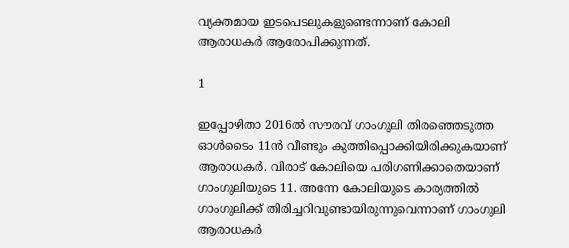വ്യക്തമായ ഇടപെടലുകളുണ്ടെന്നാണ് കോലി ആരാധകര്‍ ആരോപിക്കുന്നത്.

1

ഇപ്പോഴിതാ 2016ല്‍ സൗരവ് ഗാംഗുലി തിരഞ്ഞെടുത്ത ഓള്‍ടൈം 11ന്‍ വീണ്ടും കുത്തിപ്പൊക്കിയിരിക്കുകയാണ് ആരാധകര്‍. വിരാട് കോലിയെ പരിഗണിക്കാതെയാണ് ഗാംഗുലിയുടെ 11. അന്നേ കോലിയുടെ കാര്യത്തില്‍ ഗാംഗുലിക്ക് തിരിച്ചറിവുണ്ടായിരുന്നുവെന്നാണ് ഗാംഗുലി ആരാധകര്‍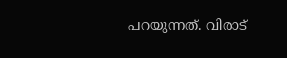പറയുന്നത്. വിരാട്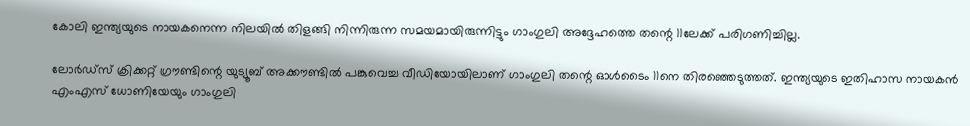കോലി ഇന്ത്യയുടെ നായകനെന്ന നിലയില്‍ തിളങ്ങി നിന്നിരുന്ന സമയമായിരുന്നിട്ടും ഗാംഗുലി അദ്ദേഹത്തെ തന്റെ 11ലേക്ക് പരിഗണിച്ചില്ല.

ലോര്‍ഡ്‌സ് ക്രിക്കറ്റ് ഗ്രൗണ്ടിന്റെ യുട്യൂബ് അക്കൗണ്ടില്‍ പങ്കുവെച്ച വീഡിയോയിലാണ് ഗാംഗുലി തന്റെ ഓള്‍ടൈം 11നെ തിരഞ്ഞെടുത്തത്. ഇന്ത്യയുടെ ഇതിഹാസ നായകന്‍ എംഎസ് ധോണിയേയും ഗാംഗുലി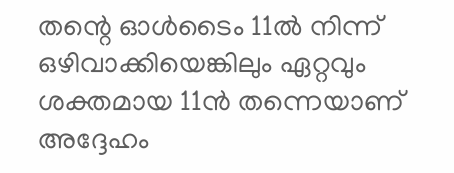തന്റെ ഓള്‍ടൈം 11ല്‍ നിന്ന് ഒഴിവാക്കിയെങ്കിലും ഏറ്റവും ശക്തമായ 11ന്‍ തന്നെയാണ് അദ്ദേഹം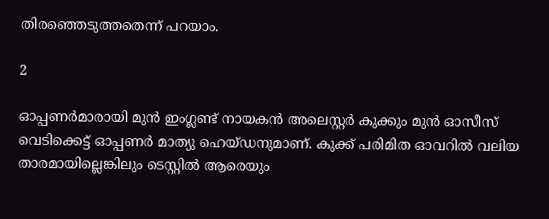തിരഞ്ഞെടുത്തതെന്ന് പറയാം.

2

ഓപ്പണര്‍മാരായി മുന്‍ ഇംഗ്ലണ്ട് നായകന്‍ അലെസ്റ്റര്‍ കുക്കും മുന്‍ ഓസീസ് വെടിക്കെട്ട് ഓപ്പണര്‍ മാത്യു ഹെയ്ഡനുമാണ്. കുക്ക് പരിമിത ഓവറില്‍ വലിയ താരമായില്ലെങ്കിലും ടെസ്റ്റില്‍ ആരെയും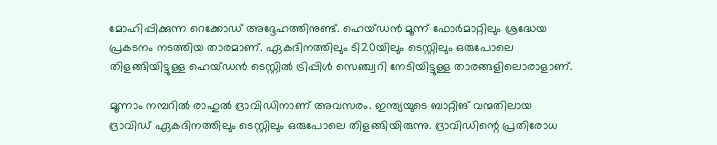മോഹിപ്പിക്കുന്ന റെക്കോഡ് അദ്ദേഹത്തിനുണ്ട്. ഹെയ്ഡന്‍ മൂന്ന് ഫോര്‍മാറ്റിലും ശ്രദ്ധേയ പ്രകടനം നടത്തിയ താരമാണ്. ഏകദിനത്തിലും ടി20യിലും ടെസ്റ്റിലും ഒരുപോലെ തിളങ്ങിയിട്ടുള്ള ഹെയ്ഡന്‍ ടെസ്റ്റില്‍ ട്രിപ്പിള്‍ സെഞ്ച്വറി നേടിയിട്ടുള്ള താരങ്ങളിലൊരാളാണ്.

മൂന്നാം നമ്പറില്‍ രാഹുല്‍ ദ്രാവിഡിനാണ് അവസരം. ഇന്ത്യയുടെ ബാറ്റിങ് വന്മതിലായ ദ്രാവിഡ് ഏകദിനത്തിലും ടെസ്റ്റിലും ഒരുപോലെ തിളങ്ങിയിരുന്നു. ദ്രാവിഡിന്റെ പ്രതിരോധ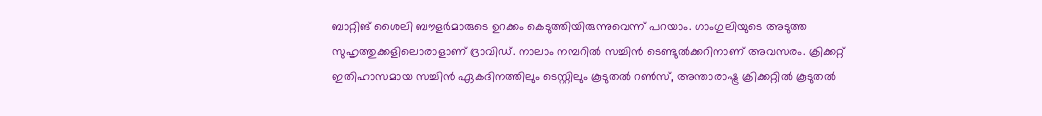ബാറ്റിങ് ശൈലി ബൗളര്‍മാരുടെ ഉറക്കം കെടുത്തിയിരുന്നുവെന്ന് പറയാം. ഗാംഗുലിയുടെ അടുത്ത സുഹൃത്തുക്കളിലൊരാളാണ് ദ്രാവിഡ്. നാലാം നമ്പറില്‍ സച്ചിന്‍ ടെണ്ടുല്‍ക്കറിനാണ് അവസരം. ക്രിക്കറ്റ് ഇതിഹാസമായ സച്ചിന്‍ ഏകദിനത്തിലും ടെസ്റ്റിലും കൂടുതല്‍ റണ്‍സ്, അന്താരാഷ്ട്ര ക്രിക്കറ്റില്‍ കൂടുതല്‍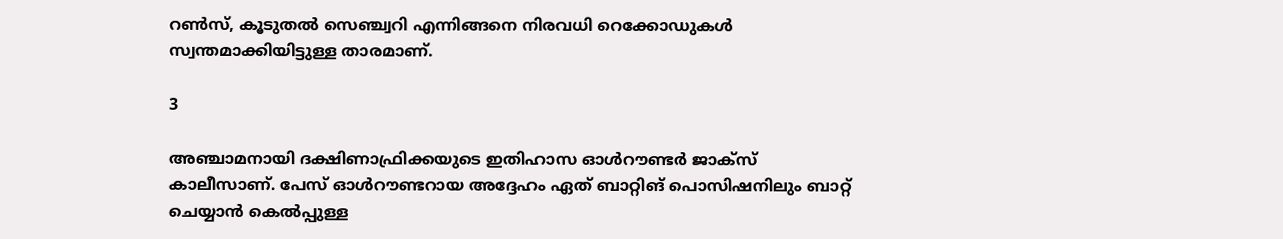റണ്‍സ്, കൂടുതല്‍ സെഞ്ച്വറി എന്നിങ്ങനെ നിരവധി റെക്കോഡുകള്‍ സ്വന്തമാക്കിയിട്ടുള്ള താരമാണ്.

3

അഞ്ചാമനായി ദക്ഷിണാഫ്രിക്കയുടെ ഇതിഹാസ ഓള്‍റൗണ്ടര്‍ ജാക്‌സ് കാലീസാണ്. പേസ് ഓള്‍റൗണ്ടറായ അദ്ദേഹം ഏത് ബാറ്റിങ് പൊസിഷനിലും ബാറ്റ് ചെയ്യാന്‍ കെല്‍പ്പുള്ള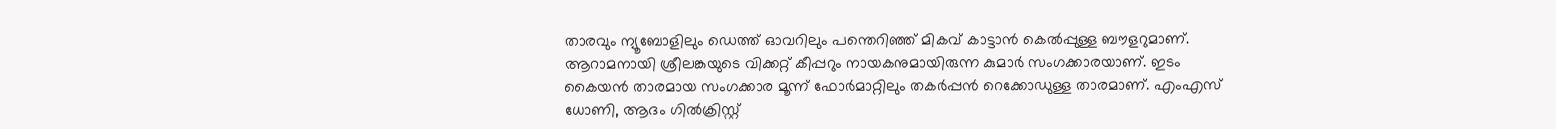താരവും ന്യൂബോളിലും ഡെത്ത് ഓവറിലും പന്തെറിഞ്ഞ് മികവ് കാട്ടാന്‍ കെല്‍പ്പുള്ള ബൗളറുമാണ്. ആറാമനായി ശ്രീലങ്കയുടെ വിക്കറ്റ് കീപ്പറും നായകനുമായിരുന്ന കുമാര്‍ സംഗക്കാരയാണ്. ഇടം കൈയന്‍ താരമായ സംഗക്കാര മൂന്ന് ഫോര്‍മാറ്റിലും തകര്‍പ്പന്‍ റെക്കോഡുള്ള താരമാണ്. എംഎസ് ധോണി, ആദം ഗില്‍ക്രിസ്റ്റ്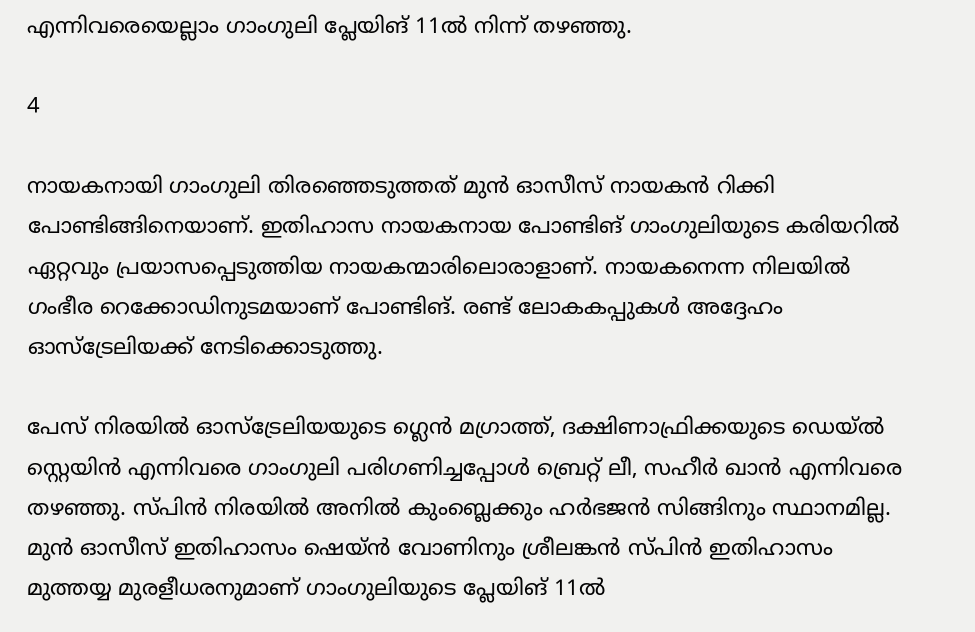എന്നിവരെയെല്ലാം ഗാംഗുലി പ്ലേയിങ് 11ല്‍ നിന്ന് തഴഞ്ഞു.

4

നായകനായി ഗാംഗുലി തിരഞ്ഞെടുത്തത് മുന്‍ ഓസീസ് നായകന്‍ റിക്കി പോണ്ടിങ്ങിനെയാണ്. ഇതിഹാസ നായകനായ പോണ്ടിങ് ഗാംഗുലിയുടെ കരിയറില്‍ ഏറ്റവും പ്രയാസപ്പെടുത്തിയ നായകന്മാരിലൊരാളാണ്. നായകനെന്ന നിലയില്‍ ഗംഭീര റെക്കോഡിനുടമയാണ് പോണ്ടിങ്. രണ്ട് ലോകകപ്പുകള്‍ അദ്ദേഹം ഓസ്‌ട്രേലിയക്ക് നേടിക്കൊടുത്തു.

പേസ് നിരയില്‍ ഓസ്‌ട്രേലിയയുടെ ഗ്ലെന്‍ മഗ്രാത്ത്, ദക്ഷിണാഫ്രിക്കയുടെ ഡെയ്ല്‍ സ്റ്റെയിന്‍ എന്നിവരെ ഗാംഗുലി പരിഗണിച്ചപ്പോള്‍ ബ്രെറ്റ് ലീ, സഹീര്‍ ഖാന്‍ എന്നിവരെ തഴഞ്ഞു. സ്പിന്‍ നിരയില്‍ അനില്‍ കുംബ്ലെക്കും ഹര്‍ഭജന്‍ സിങ്ങിനും സ്ഥാനമില്ല. മുന്‍ ഓസീസ് ഇതിഹാസം ഷെയ്ന്‍ വോണിനും ശ്രീലങ്കന്‍ സ്പിന്‍ ഇതിഹാസം മുത്തയ്യ മുരളീധരനുമാണ് ഗാംഗുലിയുടെ പ്ലേയിങ് 11ല്‍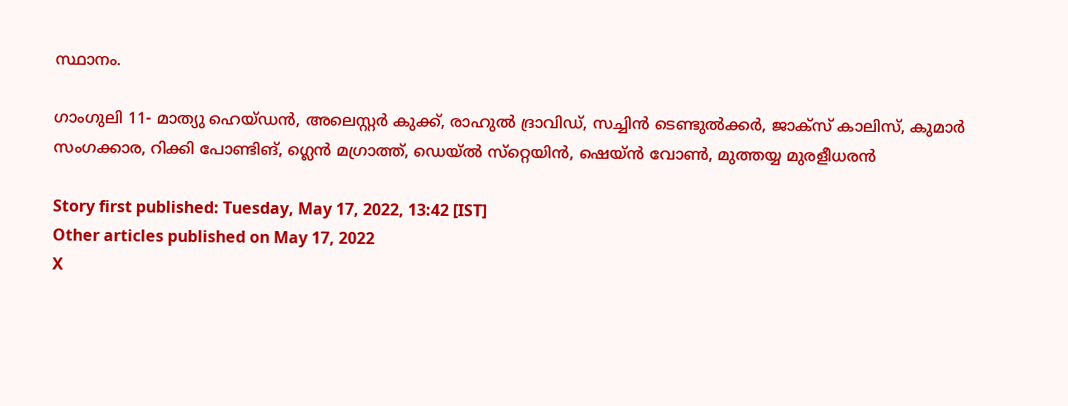സ്ഥാനം.

ഗാംഗുലി 11- മാത്യു ഹെയ്ഡന്‍, അലെസ്റ്റര്‍ കുക്ക്, രാഹുല്‍ ദ്രാവിഡ്, സച്ചിന്‍ ടെണ്ടുല്‍ക്കര്‍, ജാക്‌സ് കാലിസ്, കുമാര്‍ സംഗക്കാര, റിക്കി പോണ്ടിങ്, ഗ്ലെന്‍ മഗ്രാത്ത്, ഡെയ്ല്‍ സ്‌റ്റെയിന്‍, ഷെയ്ന്‍ വോണ്‍, മുത്തയ്യ മുരളീധരന്‍

Story first published: Tuesday, May 17, 2022, 13:42 [IST]
Other articles published on May 17, 2022
X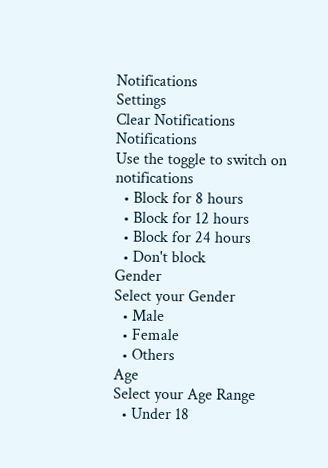Notifications
Settings
Clear Notifications
Notifications
Use the toggle to switch on notifications
  • Block for 8 hours
  • Block for 12 hours
  • Block for 24 hours
  • Don't block
Gender
Select your Gender
  • Male
  • Female
  • Others
Age
Select your Age Range
  • Under 18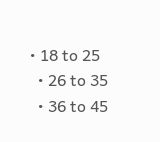• 18 to 25
  • 26 to 35
  • 36 to 45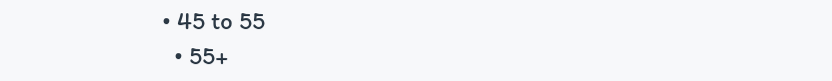• 45 to 55
  • 55+